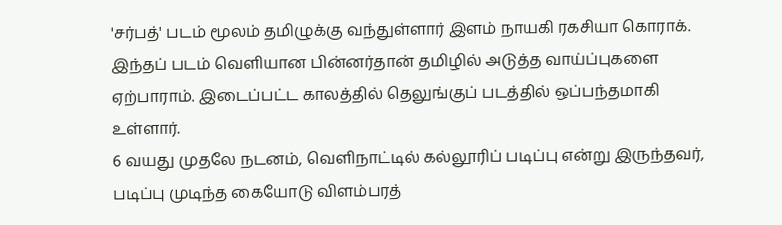'சர்பத்' படம் மூலம் தமிழுக்கு வந்துள்ளார் இளம் நாயகி ரகசியா கொராக். இந்தப் படம் வெளியான பின்னர்தான் தமிழில் அடுத்த வாய்ப்புகளை ஏற்பாராம். இடைப்பட்ட காலத்தில் தெலுங்குப் படத்தில் ஒப்பந்தமாகி உள்ளார்.
6 வயது முதலே நடனம், வெளிநாட்டில் கல்லூரிப் படிப்பு என்று இருந்தவர், படிப்பு முடிந்த கையோடு விளம்பரத்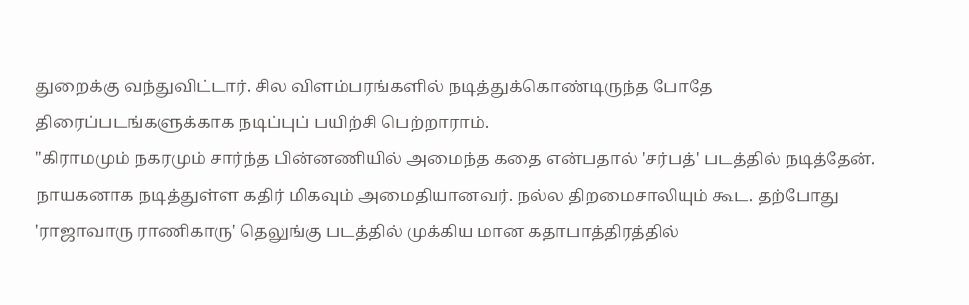துறைக்கு வந்துவிட்டார். சில விளம்பரங்களில் நடித்துக்கொண்டிருந்த போதே திரைப்படங்களுக்காக நடிப்புப் பயிற்சி பெற்றாராம்.
"கிராமமும் நகரமும் சார்ந்த பின்னணியில் அமைந்த கதை என்பதால் 'சர்பத்' படத்தில் நடித்தேன். நாயகனாக நடித்துள்ள கதிர் மிகவும் அமைதியானவர். நல்ல திறமைசாலியும் கூட. தற்போது 'ராஜாவாரு ராணிகாரு' தெலுங்கு படத்தில் முக்கிய மான கதாபாத்திரத்தில்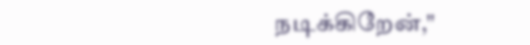நடிக்கிறேன்,"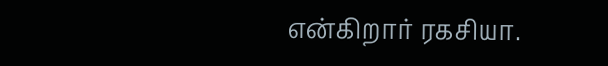என்கிறார் ரகசியா.